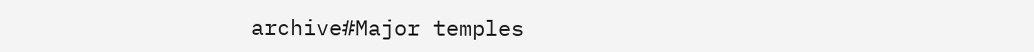archive#Major temples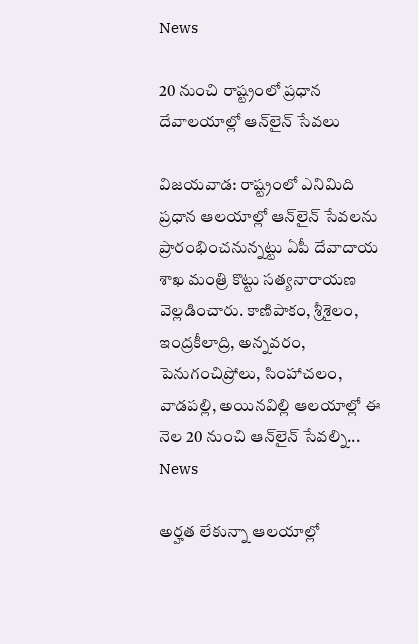News

20 నుంచి రాష్ట్రంలో ప్రధాన దేవాలయాల్లో ఆన్‌లైన్ సేవలు

విజ‌య‌వాడ‌: రాష్ట్రంలో ఎనిమిది ప్రధాన ఆలయాల్లో ఆన్‌లైన్‌ సేవలను ప్రారంభించనున్నట్టు ఏపీ దేవాదాయ శాఖ మంత్రి కొట్టు సత్యనారాయణ వెల్లడించారు. కాణిపాకం, శ్రీశైలం, ఇంద్రకీలాద్రి, అన్నవరం, పెనుగంచిప్రోలు, సింహాచలం, వాడపల్లి, అయినవిల్లి ఆలయాల్లో ఈ నెల 20 నుంచి ఆన్‌లైన్‌ సేవల్ని...
News

అర్హత లేకున్నా ఆలయాల్లో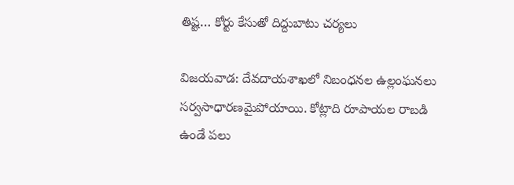తిష్ట‌… కోర్టు కేసుతో దిద్దుబాటు చర్యలు

విజ‌య‌వాడ‌: దేవదాయశాఖలో నిబంధనల ఉల్లంఘనలు సర్వసాధారణమైపోయాయి. కోట్లాది రూపాయల రాబడి ఉండే పలు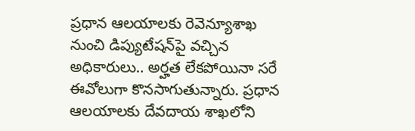ప్రధాన ఆలయాలకు రెవెన్యూశాఖ నుంచి డిప్యుటేషన్‌పై వచ్చిన అధికారులు.. అర్హత లేకపోయినా సరే ఈవోలుగా కొనసాగుతున్నారు. ప్రధాన ఆలయాలకు దేవదాయ శాఖలోని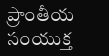ప్రాంతీయ సంయుక్త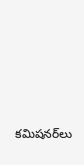కమిషనర్‌లు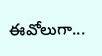ఈవోలుగా...